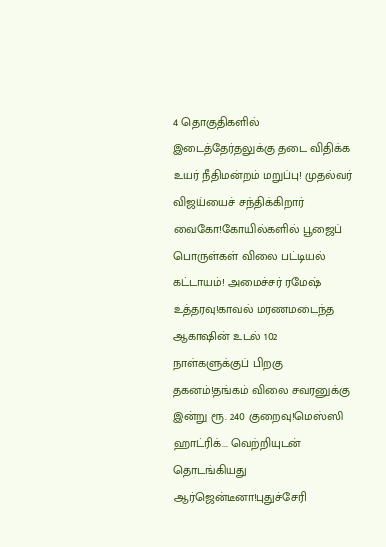4 தொகுதிகளில் இடைத்தேர்தலுக்கு தடை விதிக்க உயர் நீதிமன்றம் மறுப்பு! முதல்வர் விஜய்யைச் சந்திக்கிறார் வைகோ!கோயில்களில் பூஜைப் பொருள்கள் விலை பட்டியல் கட்டாயம்! அமைச்சர் ரமேஷ் உத்தரவு!காவல் மரணமடைந்த ஆகாஷின் உடல் 102 நாள்களுக்குப் பிறகு தகனம்!தங்கம் விலை சவரனுக்கு இன்று ரூ. 240 குறைவு!மெஸ்ஸி ஹாட்ரிக்... வெற்றியுடன் தொடங்கியது ஆர்ஜென்டீனா!புதுச்சேரி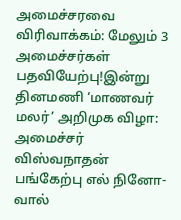அமைச்சரவை விரிவாக்கம்: மேலும் 3 அமைச்சர்கள் பதவியேற்பு!இன்று தினமணி ‘மாணவர் மலர்’ அறிமுக விழா: அமைச்சர் விஸ்வநாதன் பங்கேற்பு எல் நினோ-வால்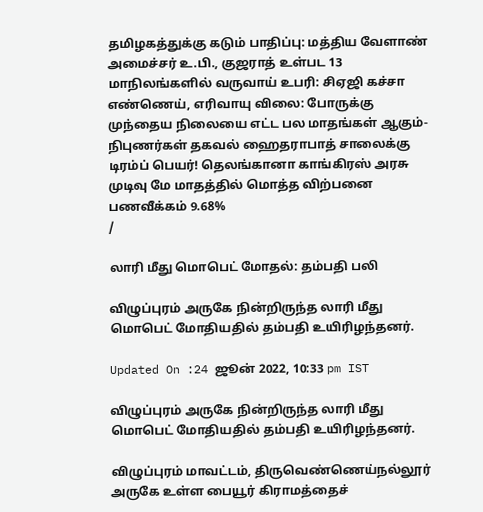தமிழகத்துக்கு கடும் பாதிப்பு: மத்திய வேளாண் அமைச்சர் உ.பி., குஜராத் உள்பட 13 மாநிலங்களில் வருவாய் உபரி: சிஏஜி கச்சா எண்ணெய், எரிவாயு விலை: போருக்கு முந்தைய நிலையை எட்ட பல மாதங்கள் ஆகும்- நிபுணர்கள் தகவல் ஹைதராபாத் சாலைக்கு டிரம்ப் பெயர்! தெலங்கானா காங்கிரஸ் அரசு முடிவு மே மாதத்தில் மொத்த விற்பனை பணவீக்கம் 9.68%
/

லாரி மீது மொபெட் மோதல்: தம்பதி பலி

விழுப்புரம் அருகே நின்றிருந்த லாரி மீது மொபெட் மோதியதில் தம்பதி உயிரிழந்தனர்.

Updated On :24 ஜூன் 2022, 10:33 pm IST

விழுப்புரம் அருகே நின்றிருந்த லாரி மீது மொபெட் மோதியதில் தம்பதி உயிரிழந்தனர்.

விழுப்புரம் மாவட்டம், திருவெண்ணெய்நல்லூர் அருகே உள்ள பையூர் கிராமத்தைச்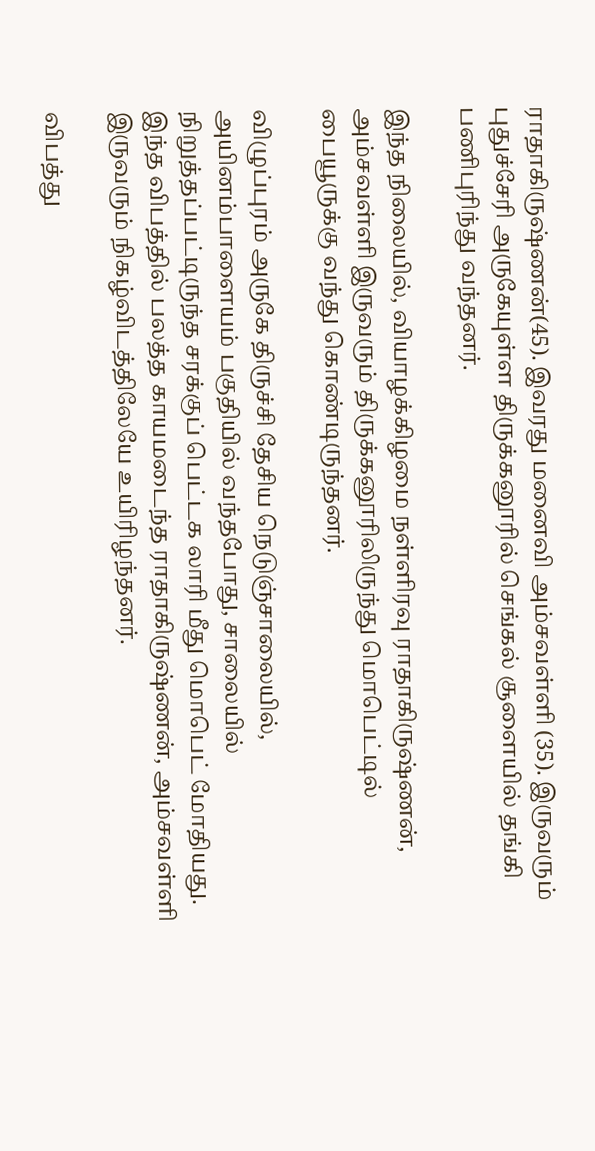ராதாகிருஷ்ணன்(45). இவரது மனைவி அம்சவள்ளி (35). இருவரும் புதுச்சேரி அருகேயுள்ள திருக்கனூரில் செங்கல் சூளையில் தங்கி பணிபுரிந்து வந்தனர்.

இந்த நிலையில், வியாழக்கிழமை நள்ளிரவு ராதாகிருஷ்ணன், அம்சவள்ளி இருவரும் திருக்கனூரிலிருந்து மொபெட்டில் பையூருக்கு வந்து கொண்டிருந்தனர்.

விழுப்புரம் அருகே திருச்சி தேசிய நெடுஞ்சாலையில், அயினம்பாளையம் பகுதியில் வந்தபோது, சாலையில் நிறுத்தப்பட்டிருந்த சரக்குப் பெட்டக லாரி மீது மொபெட் மோதியது. இந்த விபத்தில் பலத்த காயமடைந்த ராதாகிருஷ்ணன், அம்சவள்ளி இருவரும் நிகழ்விடத்திலேயே உயிரிழந்தனர்.

விபத்து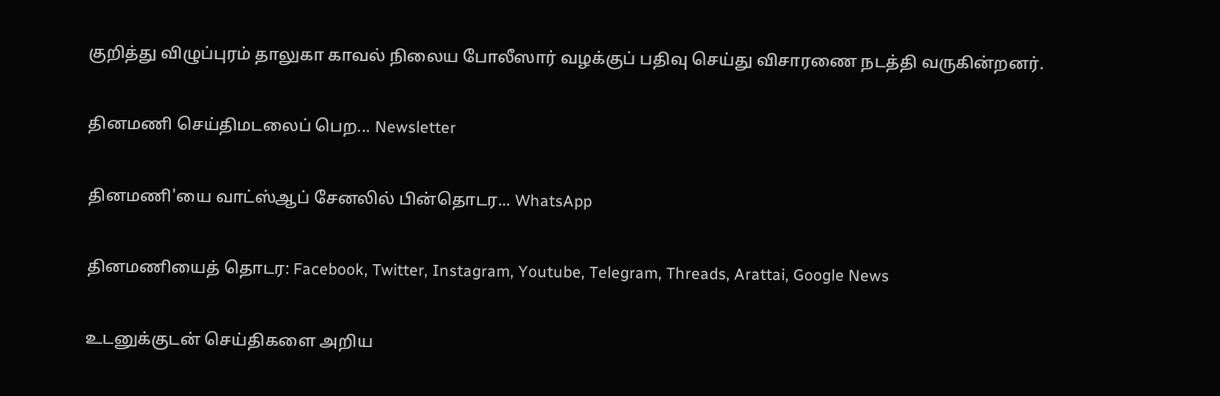குறித்து விழுப்புரம் தாலுகா காவல் நிலைய போலீஸார் வழக்குப் பதிவு செய்து விசாரணை நடத்தி வருகின்றனர்.

தினமணி செய்திமடலைப் பெற... Newsletter

தினமணி'யை வாட்ஸ்ஆப் சேனலில் பின்தொடர... WhatsApp

தினமணியைத் தொடர: Facebook, Twitter, Instagram, Youtube, Telegram, Threads, Arattai, Google News

உடனுக்குடன் செய்திகளை அறிய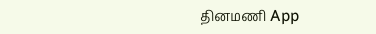தினமணி App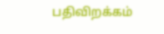பதிவிறக்கம்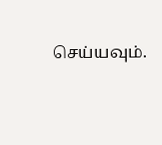செய்யவும்.